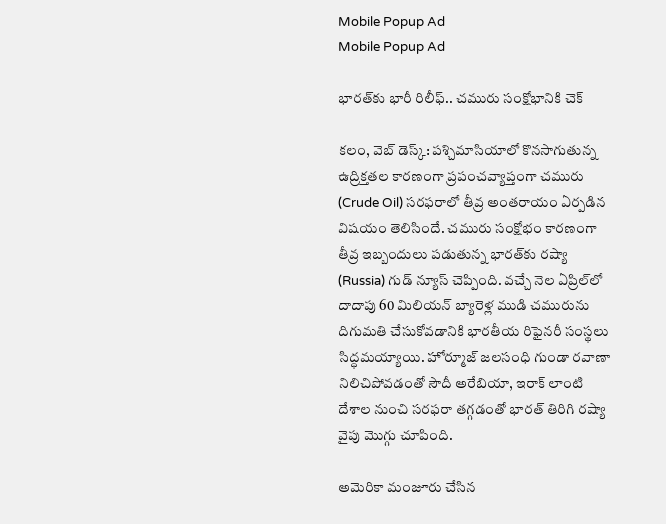Mobile Popup Ad
Mobile Popup Ad

భారత్‌కు భారీ రిలీఫ్.. చమురు సంక్షోభానికి చెక్

కలం, వెబ్ డెస్క్: పశ్చిమాసియాలో కొనసాగుతున్న ఉద్రిక్తతల కారణంగా ప్రపంచవ్యాప్తంగా చమురు (Crude Oil) సరఫరాలో తీవ్ర అంతరాయం ఏర్పడిన విషయం తెలిసిందే. చమురు సంక్షోభం కారణంగా తీవ్ర ఇబ్బందులు పడుతున్న భారత్‌కు రష్యా (Russia) గుడ్ న్యూస్ చెప్పింది. వచ్చే నెల ఏప్రిల్‌లో దాదాపు 60 మిలియన్ బ్యారెళ్ల ముడి చమురును దిగుమతి చేసుకోవడానికి భారతీయ రిఫైనరీ సంస్థలు సిద్ధమయ్యాయి. హోర్మూజ్ జలసంధి గుండా రవాణా నిలిచిపోవడంతో సౌదీ అరేబియా, ఇరాక్ లాంటి దేశాల నుంచి సరఫరా తగ్గడంతో భారత్ తిరిగి రష్యా వైపు మొగ్గు చూపింది.

అమెరికా మంజూరు చేసిన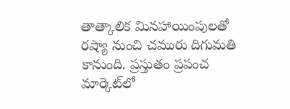తాత్కాలిక మినహాయింపులతో రష్యా నుంచి చమురు దిగుమతి కానుంది. ప్రస్తుతం ప్రపంచ మార్కెట్‌లో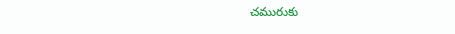చమురుకు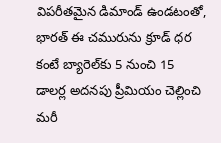విపరీతమైన డిమాండ్ ఉండటంతో, భారత్ ఈ చమురును క్రూడ్ ధర కంటే బ్యారెల్‌కు 5 నుంచి 15 డాలర్ల అదనపు ప్రీమియం చెల్లించి మరీ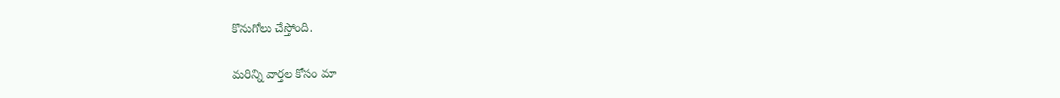కొనుగోలు చేస్తోంది.

మ‌రిన్ని వార్త‌ల కోసం మా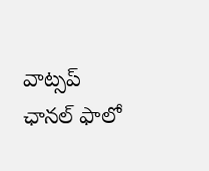వాట్స‌ప్ ఛాన‌ల్ ఫాలో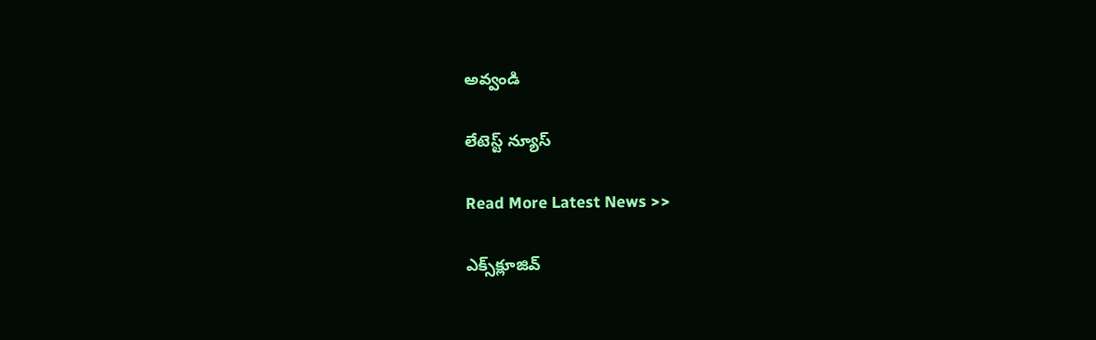అవ్వండి

లేటెస్ట్ న్యూస్‌

Read More Latest News >>

ఎక్స్‌క్లూజివ్‌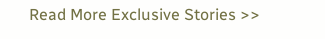Read More Exclusive Stories >>